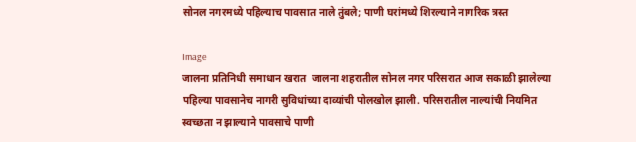सोनल नगरमध्ये पहिल्याच पावसात नाले तुंबले; पाणी घरांमध्ये शिरल्याने नागरिक त्रस्त

Image
जालना प्रतिनिधी समाधान खरात  जालना शहरातील सोनल नगर परिसरात आज सकाळी झालेल्या पहिल्या पावसानेच नागरी सुविधांच्या दाव्यांची पोलखोल झाली. परिसरातील नाल्यांची नियमित स्वच्छता न झाल्याने पावसाचे पाणी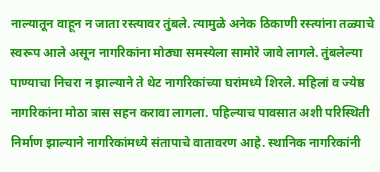नाल्यातून वाहून न जाता रस्त्यावर तुंबले. त्यामुळे अनेक ठिकाणी रस्त्यांना तळ्याचे स्वरूप आले असून नागरिकांना मोठ्या समस्येला सामोरे जावे लागले. तुंबलेल्या पाण्याचा निचरा न झाल्याने ते थेट नागरिकांच्या घरांमध्ये शिरले. महिलां व ज्येष्ठ नागरिकांना मोठा त्रास सहन करावा लागला. पहिल्याच पावसात अशी परिस्थिती निर्माण झाल्याने नागरिकांमध्ये संतापाचे वातावरण आहे. स्थानिक नागरिकांनी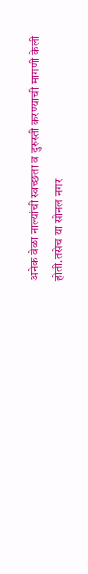अनेक वेळा नाल्यांची स्वच्छता व दुरुस्ती करण्याची मागणी केली होती.तसेच या सोनल नगर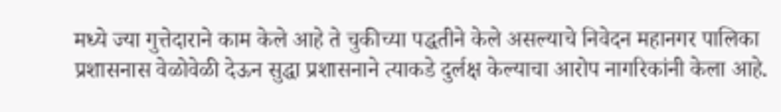मध्ये ज्या गुत्तेदाराने काम केले आहे ते चुकीच्या पद्धतीने केले असल्याचे निवेदन महानगर पालिका प्रशासनास वेळोवेळी देऊन सुद्धा प्रशासनाने त्याकडे दुर्लक्ष केल्याचा आरोप नागरिकांनी केला आहे.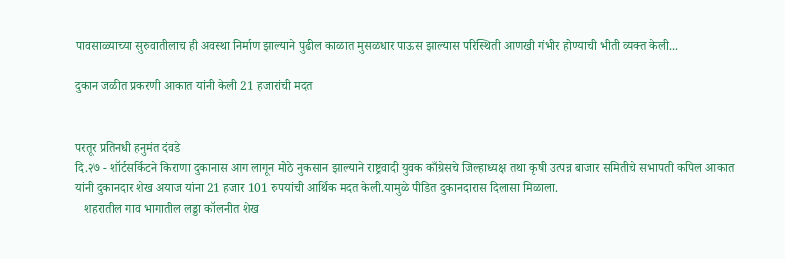पावसाळ्याच्या सुरुवातीलाच ही अवस्था निर्माण झाल्याने पुढील काळात मुसळधार पाऊस झाल्यास परिस्थिती आणखी गंभीर होण्याची भीती व्यक्त केली...

दुकान जळीत प्रकरणी आकात यांनी केली 21 हजारांची मदत


परतूर प्रतिनधी हनुमंत दंवडे
दि.२७ - शॉर्टसर्किटने किराणा दुकानास आग लागून मोठे नुकसान झाल्याने राष्ट्रवादी युवक काँग्रेसचे जिल्हाध्यक्ष तथा कृषी उत्पन्न बाजार समितीचे सभापती कपिल आकात यांनी दुकानदार शेख अयाज यांना 21 हजार 101 रुपयांची आर्थिक मदत केली.यामुळे पीडित दुकानदारास दिलासा मिळाला.
   शहरातील गाव भागातील लड्डा कॉलनीत शेख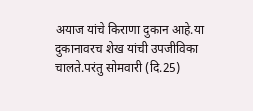अयाज यांचे किराणा दुकान आहे.या दुकानावरच शेख यांची उपजीविका चालते.परंतु सोमवारी (दि.25)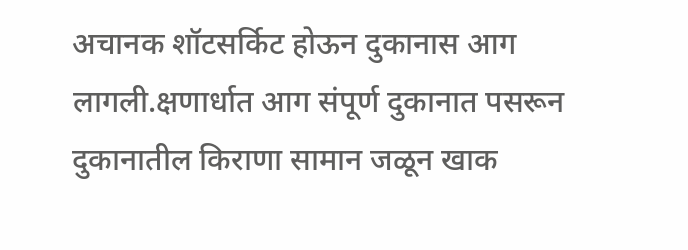अचानक शॉटसर्किट होऊन दुकानास आग लागली.क्षणार्धात आग संपूर्ण दुकानात पसरून दुकानातील किराणा सामान जळून खाक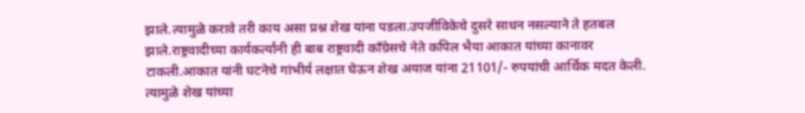झाले.त्यामुळे करावे तरी काय असा प्रश्न शेख यांना पडला.उपजीविकेचे दुसरे साधन नसल्याने ते हतबल झाले.राष्ट्रवादीच्या कार्यकर्त्यांनी ही बाब राष्ट्रवादी काँग्रेसचे नेते कपिल भैया आकात यांच्या कानावर टाकली.आकात यांनी घटनेचे गांभीर्य लक्षात घेऊन शेख अयाज यांना 21101/- रुपयांची आर्थिक मदत केली. त्यामुळे शेख यांच्या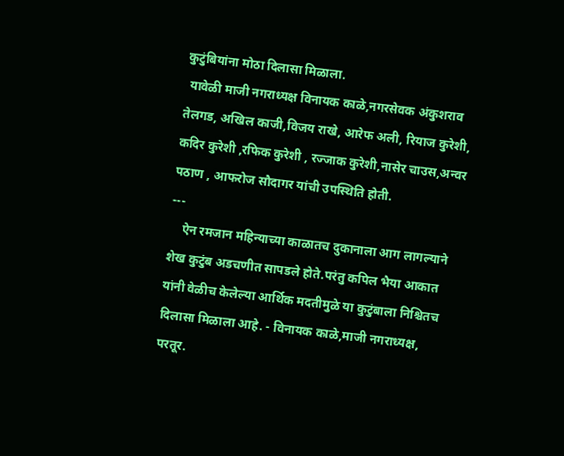कुटुंबियांना मोठा दिलासा मिळाला.
 यावेळी माजी नगराध्यक्ष विनायक काळे,नगरसेवक अंकुशराव तेलगड, अखिल काजी,विजय राखे, आरेफ अली, रियाज कुरेशी, कदिर कुरेशी ,रफिक कुरेशी , रज्जाक कुरेशी,नासेर चाउस,अन्वर पठाण , आफरोज सौदागर यांची उपस्थिति होती.
---
    ऐन रमजान महिन्याच्या काळातच दुकानाला आग लागल्याने शेख कुटुंब अडचणीत सापडले होते.परंतु कपिल भैया आकात यांनी वेळीच केलेल्या आर्थिक मदतीमुळे या कुटुंबाला निश्चितच दिलासा मिळाला आहे. - विनायक काळे,माजी नगराध्यक्ष, परतूर.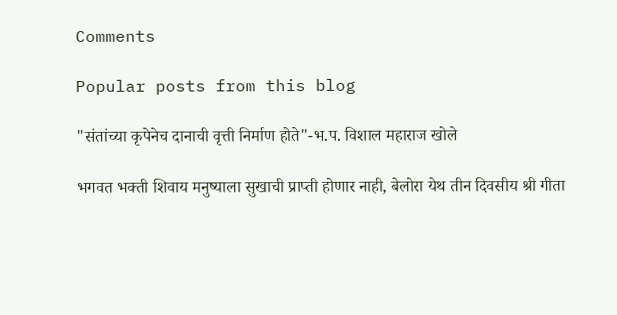Comments

Popular posts from this blog

"संतांच्या कृपेनेच दानाची वृत्ती निर्माण होते"-भ.प. विशाल महाराज खोले

भगवत भक्ती शिवाय मनुष्याला सुखाची प्राप्ती होणार नाही, बेलोरा येथ तीन दिवसीय श्री गीता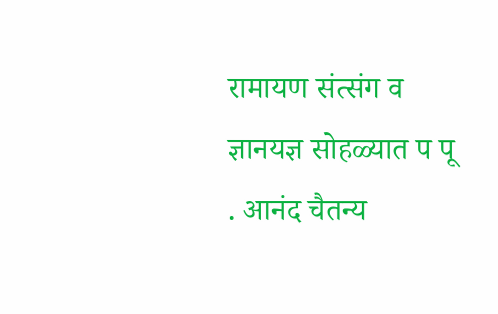रामायण संत्संग व ज्ञानयज्ञ सोहळ्यात प पू . आनंद चैतन्य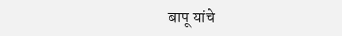बापू यांचे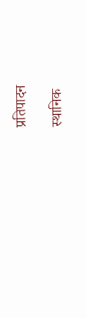प्रतिपादन

स्थानिक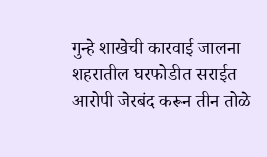गुन्हे शाखेची कारवाई जालना शहरातील घरफोडीत सराईत आरोपी जेरबंद करून तीन तोळे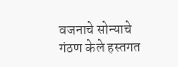वजनाचे सोन्याचे गंठण केले हस्तगत